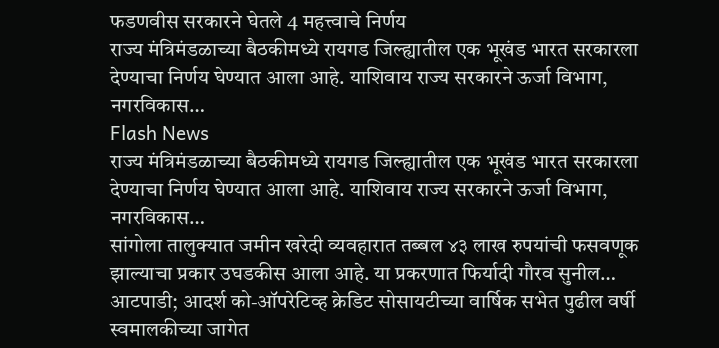फडणवीस सरकारने घेतले 4 महत्त्वाचे निर्णय
राज्य मंत्रिमंडळाच्या बैठकीमध्ये रायगड जिल्ह्यातील एक भूखंड भारत सरकारला देण्याचा निर्णय घेण्यात आला आहे. याशिवाय राज्य सरकारने ऊर्जा विभाग, नगरविकास…
Flash News
राज्य मंत्रिमंडळाच्या बैठकीमध्ये रायगड जिल्ह्यातील एक भूखंड भारत सरकारला देण्याचा निर्णय घेण्यात आला आहे. याशिवाय राज्य सरकारने ऊर्जा विभाग, नगरविकास…
सांगोला तालुक्यात जमीन खरेदी व्यवहारात तब्बल ४३ लाख रुपयांची फसवणूक झाल्याचा प्रकार उघडकीस आला आहे. या प्रकरणात फिर्यादी गौरव सुनील…
आटपाडी; आदर्श को-ऑपरेटिव्ह क्रेडिट सोसायटीच्या वार्षिक सभेत पुढील वर्षी स्वमालकीच्या जागेत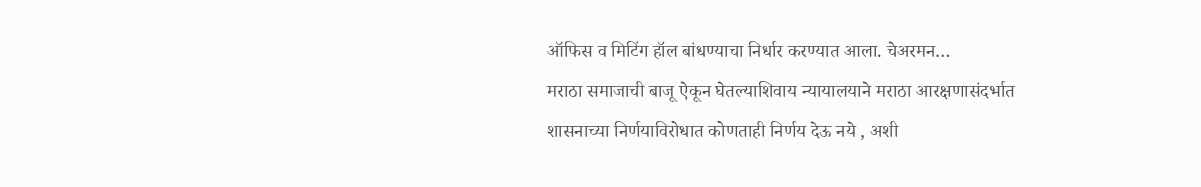ऑफिस व मिटिंग हॉल बांधण्याचा निर्धार करण्यात आला. चेअरमन…
मराठा समाजाची बाजू ऐकून घेतल्याशिवाय न्यायालयाने मराठा आरक्षणासंदर्भात शासनाच्या निर्णयाविरोधात कोणताही निर्णय देऊ नये , अशी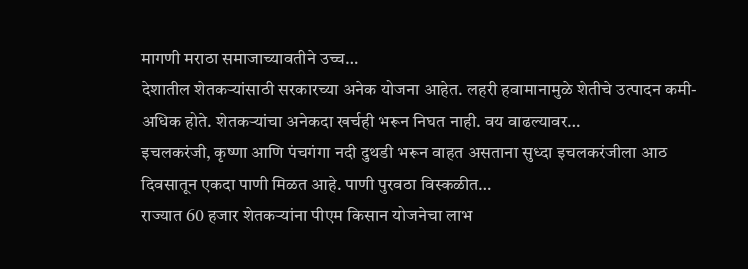मागणी मराठा समाजाच्यावतीने उच्च…
देशातील शेतकऱ्यांसाठी सरकारच्या अनेक योजना आहेत. लहरी हवामानामुळे शेतीचे उत्पादन कमी-अधिक होते. शेतकऱ्यांचा अनेकदा खर्चही भरून निघत नाही. वय वाढल्यावर…
इचलकरंजी, कृष्णा आणि पंचगंगा नदी दुथडी भरून वाहत असताना सुध्दा इचलकरंजीला आठ दिवसातून एकदा पाणी मिळत आहे. पाणी पुरवठा विस्कळीत…
राज्यात 60 हजार शेतकऱ्यांना पीएम किसान योजनेचा लाभ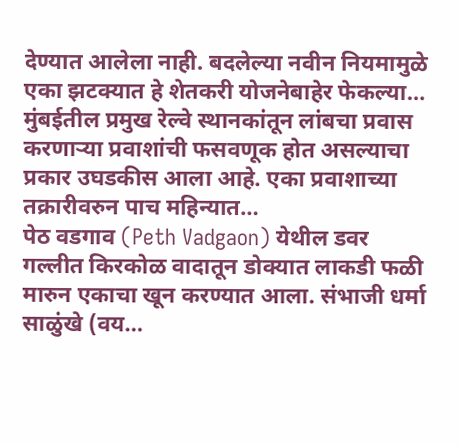देण्यात आलेला नाही. बदलेल्या नवीन नियमामुळे एका झटक्यात हे शेतकरी योजनेबाहेर फेकल्या…
मुंबईतील प्रमुख रेल्वे स्थानकांतून लांबचा प्रवास करणाऱ्या प्रवाशांची फसवणूक होत असल्याचा प्रकार उघडकीस आला आहे. एका प्रवाशाच्या तक्रारीवरुन पाच महिन्यात…
पेठ वडगाव (Peth Vadgaon) येथील डवर गल्लीत किरकोळ वादातून डोक्यात लाकडी फळी मारुन एकाचा खून करण्यात आला. संभाजी धर्मा साळुंखे (वय…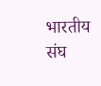भारतीय संघ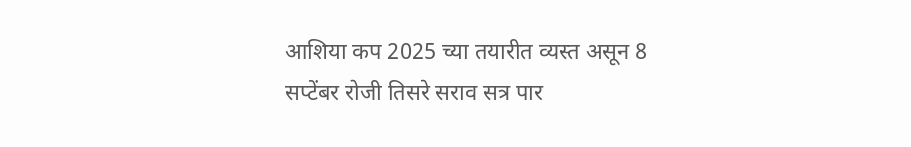आशिया कप 2025 च्या तयारीत व्यस्त असून 8 सप्टेंबर रोजी तिसरे सराव सत्र पार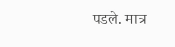पडले. मात्र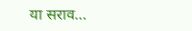या सराव…